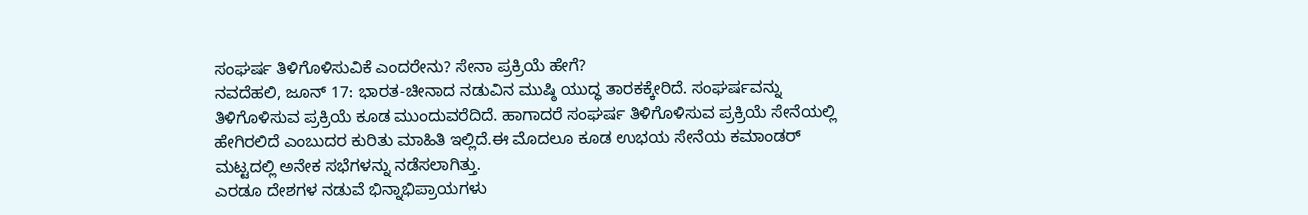ಸಂಘರ್ಷ ತಿಳಿಗೊಳಿಸುವಿಕೆ ಎಂದರೇನು? ಸೇನಾ ಪ್ರಕ್ರಿಯೆ ಹೇಗೆ?
ನವದೆಹಲಿ, ಜೂನ್ 17: ಭಾರತ-ಚೀನಾದ ನಡುವಿನ ಮುಷ್ಠಿ ಯುದ್ಧ ತಾರಕಕ್ಕೇರಿದೆ. ಸಂಘರ್ಷವನ್ನು ತಿಳಿಗೊಳಿಸುವ ಪ್ರಕ್ರಿಯೆ ಕೂಡ ಮುಂದುವರೆದಿದೆ. ಹಾಗಾದರೆ ಸಂಘರ್ಷ ತಿಳಿಗೊಳಿಸುವ ಪ್ರಕ್ರಿಯೆ ಸೇನೆಯಲ್ಲಿ ಹೇಗಿರಲಿದೆ ಎಂಬುದರ ಕುರಿತು ಮಾಹಿತಿ ಇಲ್ಲಿದೆ.ಈ ಮೊದಲೂ ಕೂಡ ಉಭಯ ಸೇನೆಯ ಕಮಾಂಡರ್ ಮಟ್ಟದಲ್ಲಿ ಅನೇಕ ಸಭೆಗಳನ್ನು ನಡೆಸಲಾಗಿತ್ತು.
ಎರಡೂ ದೇಶಗಳ ನಡುವೆ ಭಿನ್ನಾಭಿಪ್ರಾಯಗಳು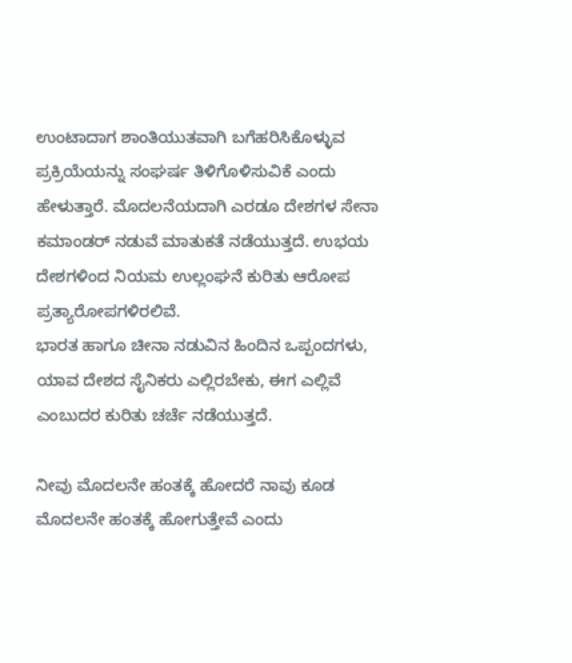ಉಂಟಾದಾಗ ಶಾಂತಿಯುತವಾಗಿ ಬಗೆಹರಿಸಿಕೊಳ್ಳುವ ಪ್ರಕ್ರಿಯೆಯನ್ನು ಸಂಘರ್ಷ ತಿಳಿಗೊಳಿಸುವಿಕೆ ಎಂದು ಹೇಳುತ್ತಾರೆ. ಮೊದಲನೆಯದಾಗಿ ಎರಡೂ ದೇಶಗಳ ಸೇನಾ ಕಮಾಂಡರ್ ನಡುವೆ ಮಾತುಕತೆ ನಡೆಯುತ್ತದೆ. ಉಭಯ ದೇಶಗಳಿಂದ ನಿಯಮ ಉಲ್ಲಂಘನೆ ಕುರಿತು ಆರೋಪ ಪ್ರತ್ಯಾರೋಪಗಳಿರಲಿವೆ.
ಭಾರತ ಹಾಗೂ ಚೀನಾ ನಡುವಿನ ಹಿಂದಿನ ಒಪ್ಪಂದಗಳು, ಯಾವ ದೇಶದ ಸೈನಿಕರು ಎಲ್ಲಿರಬೇಕು, ಈಗ ಎಲ್ಲಿವೆ ಎಂಬುದರ ಕುರಿತು ಚರ್ಚೆ ನಡೆಯುತ್ತದೆ.

ನೀವು ಮೊದಲನೇ ಹಂತಕ್ಕೆ ಹೋದರೆ ನಾವು ಕೂಡ ಮೊದಲನೇ ಹಂತಕ್ಕೆ ಹೋಗುತ್ತೇವೆ ಎಂದು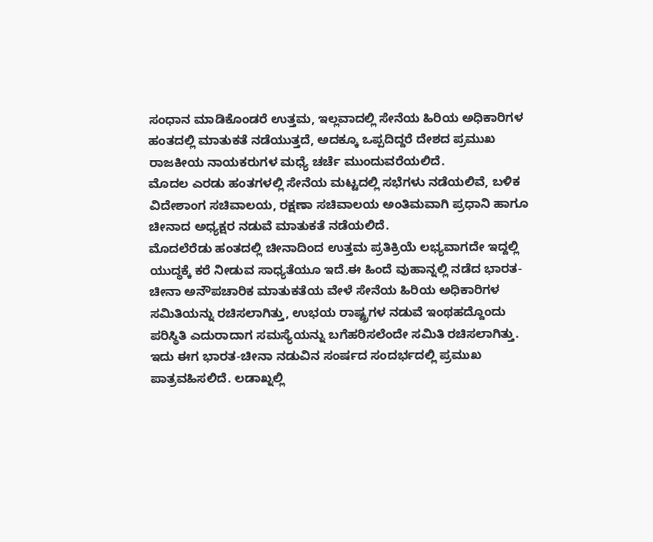ಸಂಧಾನ ಮಾಡಿಕೊಂಡರೆ ಉತ್ತಮ, ಇಲ್ಲವಾದಲ್ಲಿ ಸೇನೆಯ ಹಿರಿಯ ಅಧಿಕಾರಿಗಳ ಹಂತದಲ್ಲಿ ಮಾತುಕತೆ ನಡೆಯುತ್ತದೆ, ಅದಕ್ಕೂ ಒಪ್ಪದಿದ್ದರೆ ದೇಶದ ಪ್ರಮುಖ ರಾಜಕೀಯ ನಾಯಕರುಗಳ ಮಧ್ಯೆ ಚರ್ಚೆ ಮುಂದುವರೆಯಲಿದೆ.
ಮೊದಲ ಎರಡು ಹಂತಗಳಲ್ಲಿ ಸೇನೆಯ ಮಟ್ಟದಲ್ಲಿ ಸಭೆಗಳು ನಡೆಯಲಿವೆ, ಬಳಿಕ ವಿದೇಶಾಂಗ ಸಚಿವಾಲಯ, ರಕ್ಷಣಾ ಸಚಿವಾಲಯ ಅಂತಿಮವಾಗಿ ಪ್ರಧಾನಿ ಹಾಗೂ ಚೀನಾದ ಅಧ್ಯಕ್ಷರ ನಡುವೆ ಮಾತುಕತೆ ನಡೆಯಲಿದೆ.
ಮೊದಲೆರೆಡು ಹಂತದಲ್ಲಿ ಚೀನಾದಿಂದ ಉತ್ತಮ ಪ್ರತಿಕ್ರಿಯೆ ಲಭ್ಯವಾಗದೇ ಇದ್ದಲ್ಲಿ ಯುದ್ಧಕ್ಕೆ ಕರೆ ನೀಡುವ ಸಾಧ್ಯತೆಯೂ ಇದೆ.ಈ ಹಿಂದೆ ವುಹಾನ್ನಲ್ಲಿ ನಡೆದ ಭಾರತ-ಚೀನಾ ಅನೌಪಚಾರಿಕ ಮಾತುಕತೆಯ ವೇಳೆ ಸೇನೆಯ ಹಿರಿಯ ಅಧಿಕಾರಿಗಳ ಸಮಿತಿಯನ್ನು ರಚಿಸಲಾಗಿತ್ತು, ಉಭಯ ರಾಷ್ಟ್ರಗಳ ನಡುವೆ ಇಂಥಹದ್ದೊಂದು ಪರಿಸ್ಥಿತಿ ಎದುರಾದಾಗ ಸಮಸ್ಯೆಯನ್ನು ಬಗೆಹರಿಸಲೆಂದೇ ಸಮಿತಿ ರಚಿಸಲಾಗಿತ್ತು.
ಇದು ಈಗ ಭಾರತ-ಚೀನಾ ನಡುವಿನ ಸಂರ್ಷದ ಸಂದರ್ಭದಲ್ಲಿ ಪ್ರಮುಖ ಪಾತ್ರವಹಿಸಲಿದೆ. ಲಡಾಖ್ನಲ್ಲಿ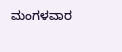ಮಂಗಳವಾರ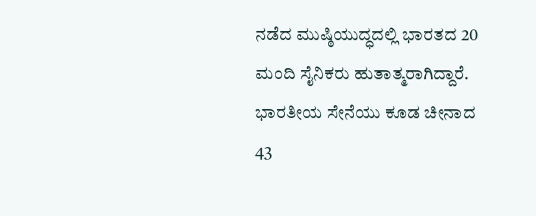ನಡೆದ ಮುಷ್ಠಿಯುದ್ಧದಲ್ಲಿ ಭಾರತದ 20 ಮಂದಿ ಸೈನಿಕರು ಹುತಾತ್ಮರಾಗಿದ್ದಾರೆ. ಭಾರತೀಯ ಸೇನೆಯು ಕೂಡ ಚೀನಾದ 43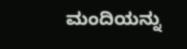ಮಂದಿಯನ್ನು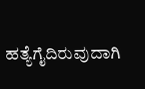ಹತ್ಯೆಗೈದಿರುವುದಾಗಿ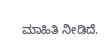ಮಾಹಿತಿ ನೀಡಿದೆ.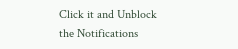Click it and Unblock the Notifications